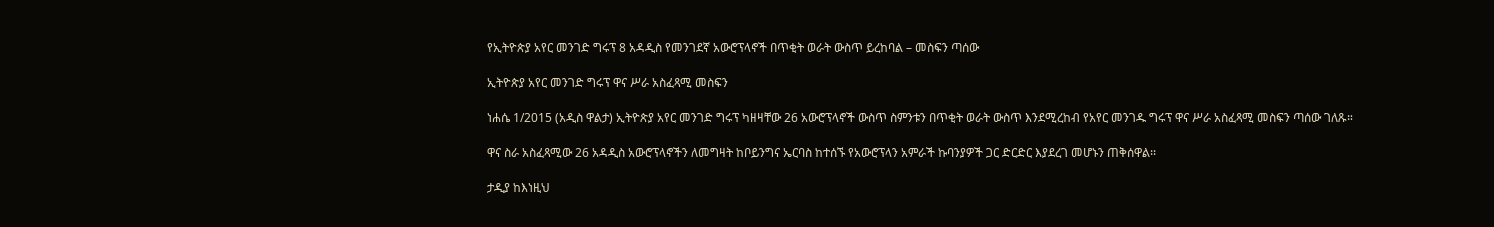የኢትዮጵያ አየር መንገድ ግሩፕ 8 አዳዲስ የመንገደኛ አውሮፕላኖች በጥቂት ወራት ውስጥ ይረከባል – መስፍን ጣሰው

ኢትዮጵያ አየር መንገድ ግሩፕ ዋና ሥራ አስፈጻሚ መስፍን

ነሐሴ 1/2015 (አዲስ ዋልታ) ኢትዮጵያ አየር መንገድ ግሩፕ ካዘዛቸው 26 አውሮፕላኖች ውስጥ ስምንቱን በጥቂት ወራት ውስጥ እንደሚረከብ የአየር መንገዱ ግሩፕ ዋና ሥራ አስፈጻሚ መስፍን ጣሰው ገለጹ።

ዋና ስራ አስፈጻሚው 26 አዳዲስ አውሮፕላኖችን ለመግዛት ከቦይንግና ኤርባስ ከተሰኙ የአውሮፕላን አምራች ኩባንያዎች ጋር ድርድር እያደረገ መሆኑን ጠቅሰዋል፡፡

ታዲያ ከእነዚህ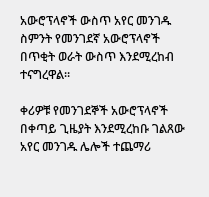አውሮፕላኖች ውስጥ አየር መንገዱ ስምንት የመንገደኛ አውሮፕላኖች በጥቂት ወራት ውስጥ እንደሚረከብ ተናግረዋል።

ቀሪዎቹ የመንገደኞች አውሮፕላኖች በቀጣይ ጊዜያት እንደሚረከቡ ገልጸው አየር መንገዱ ሌሎች ተጨማሪ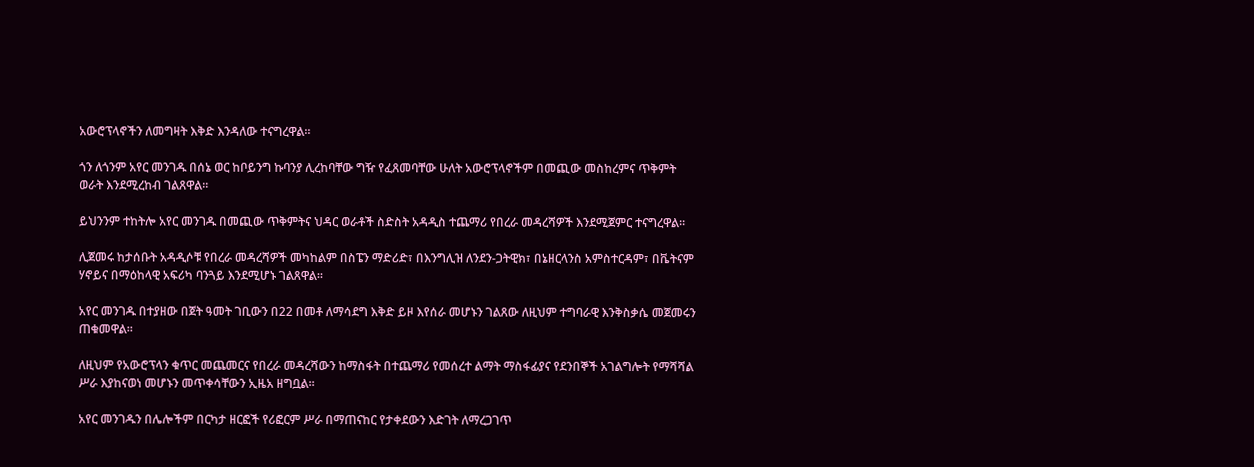አውሮፕላኖችን ለመግዛት እቅድ እንዳለው ተናግረዋል።

ጎን ለጎንም አየር መንገዱ በሰኔ ወር ከቦይንግ ኩባንያ ሊረከባቸው ግዥ የፈጸመባቸው ሁለት አውሮፕላኖችም በመጪው መስከረምና ጥቅምት ወራት እንደሚረከብ ገልጸዋል።

ይህንንም ተከትሎ አየር መንገዱ በመጪው ጥቅምትና ህዳር ወራቶች ስድስት አዳዲስ ተጨማሪ የበረራ መዳረሻዎች እንደሚጀምር ተናግረዋል።

ሊጀመሩ ከታሰቡት አዳዲሶቹ የበረራ መዳረሻዎች መካከልም በስፔን ማድሪድ፣ በእንግሊዝ ለንደን-ጋትዊክ፣ በኔዘርላንስ አምስተርዳም፣ በቬትናም ሃኖይና በማዕከላዊ አፍሪካ ባንጓይ እንደሚሆኑ ገልጸዋል።

አየር መንገዱ በተያዘው በጀት ዓመት ገቢውን በ22 በመቶ ለማሳደግ እቅድ ይዞ እየሰራ መሆኑን ገልጸው ለዚህም ተግባራዊ እንቅስቃሴ መጀመሩን ጠቁመዋል።

ለዚህም የአውሮፕላን ቁጥር መጨመርና የበረራ መዳረሻውን ከማስፋት በተጨማሪ የመሰረተ ልማት ማስፋፊያና የደንበኞች አገልግሎት የማሻሻል ሥራ እያከናወነ መሆኑን መጥቀሳቸውን ኢዜአ ዘግቧል፡፡

አየር መንገዱን በሌሎችም በርካታ ዘርፎች የሪፎርም ሥራ በማጠናከር የታቀደውን እድገት ለማረጋገጥ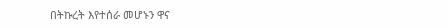በትኩረት እየተሰራ መሆኑን ዋና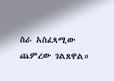ስራ አስፈጻሚው ጨምረው ገልጸዋል።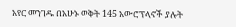አየር መንገዱ በአሁኑ ወቅት 145 አውሮፕላኖች ያሉት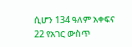ሲሆን 134 ዓለም አቀፍና 22 የአገር ውስጥ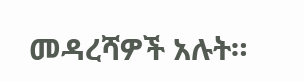መዳረሻዎች አሉት።